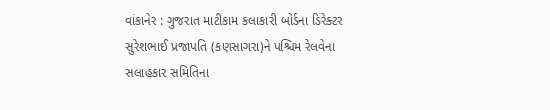વાંકાનેર : ગુજરાત માટીકામ કલાકારી બોર્ડના ડિરેક્ટર સુરેશભાઈ પ્રજાપતિ (કણસાગરા)ને પશ્ચિમ રેલવેના સલાહકાર સમિતિના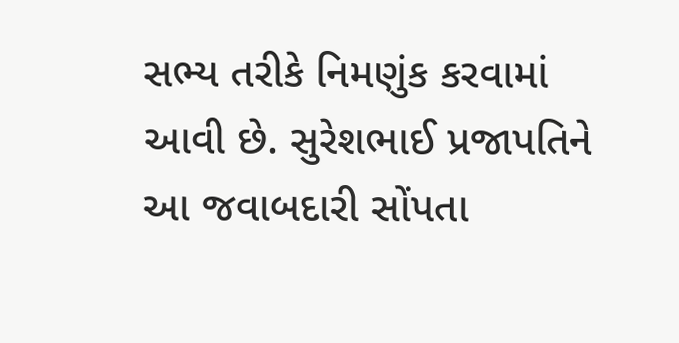સભ્ય તરીકે નિમણુંક કરવામાં આવી છે. સુરેશભાઈ પ્રજાપતિને આ જવાબદારી સોંપતા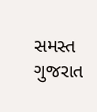સમસ્ત ગુજરાત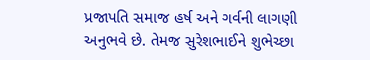પ્રજાપતિ સમાજ હર્ષ અને ગર્વની લાગણી અનુભવે છે. તેમજ સુરેશભાઈને શુભેચ્છા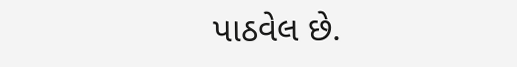પાઠવેલ છે.